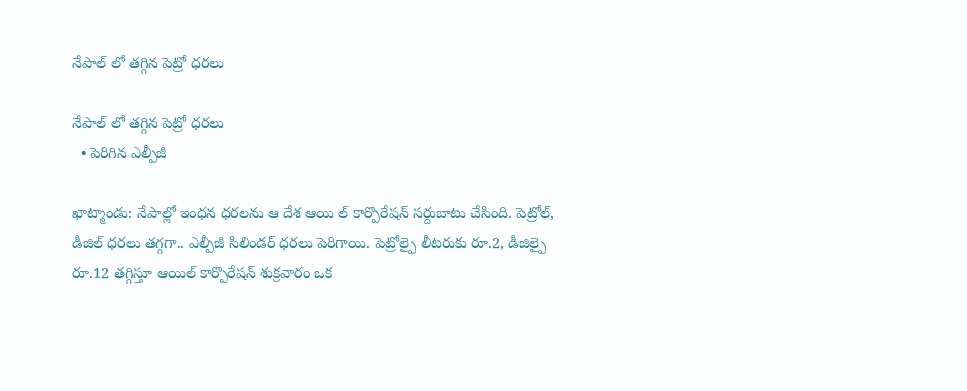నేపాల్ లో తగ్గిన పెట్రో ధరలు

నేపాల్ లో తగ్గిన పెట్రో ధరలు
  • పెరిగిన ఎల్పీజీ

ఖాట్మాండు: నేపాల్లో ఇంధన ధరలను ఆ దేశ ఆయి ల్ కార్పొరేషన్ సర్దుబాటు చేసింది. పెట్రోల్, డీజిల్ ధరలు తగ్గగా.. ఎల్పీజీ సిలిండర్ ధరలు పెరిగాయి. పెట్రోల్పై లీటరుకు రూ.2, డీజిల్పై రూ.12 తగ్గిస్తూ ఆయిల్ కార్పొరేషన్ శుక్రవారం ఒక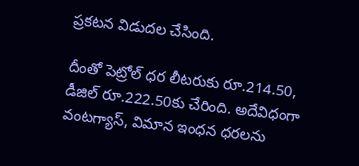ప్రకటన విడుదల చేసింది.

దీంతో పెట్రోల్ ధర లీటరుకు రూ.214.50, డీజిల్ రూ.222.50కు చేరింది. అదేవిధంగా వంటగ్యాస్, విమాన ఇంధన ధరలను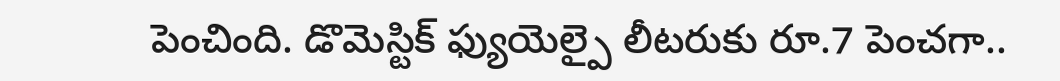పెంచింది. డొమెస్టిక్ ఫ్యుయెల్పై లీటరుకు రూ.7 పెంచగా..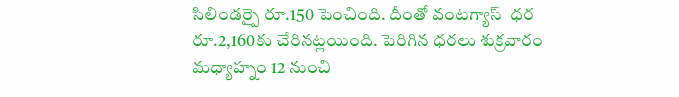సిలిండర్పై రూ.150 పెంచింది. దీంతో వంటగ్యాస్  ధర రూ.2,160కు చేరినట్లయింది. పెరిగిన ధరలు శుక్రవారం మధ్యాహ్నం 12 నుంచి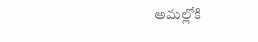అమల్లోకి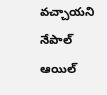వచ్చాయని నేపాల్  ఆయిల్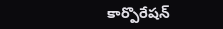కార్పొరేషన్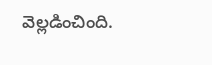వెల్లడించింది.